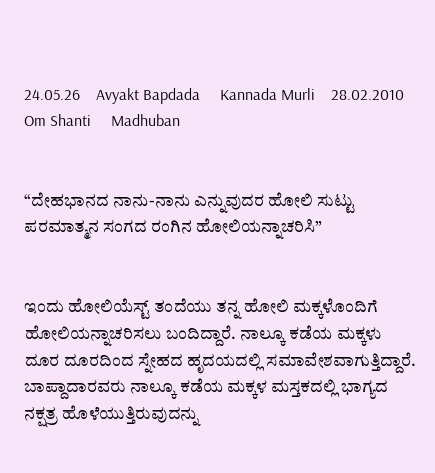24.05.26    Avyakt Bapdada     Kannada Murli    28.02.2010     Om Shanti     Madhuban


“ದೇಹಭಾನದ ನಾನು-ನಾನು ಎನ್ನುವುದರ ಹೋಲಿ ಸುಟ್ಟು ಪರಮಾತ್ಮನ ಸಂಗದ ರಂಗಿನ ಹೋಲಿಯನ್ನಾಚರಿಸಿ”


ಇಂದು ಹೋಲಿಯೆಸ್ಟ್ ತಂದೆಯು ತನ್ನ ಹೋಲಿ ಮಕ್ಕಳೊಂದಿಗೆ ಹೋಲಿಯನ್ನಾಚರಿಸಲು ಬಂದಿದ್ದಾರೆ. ನಾಲ್ಕೂ ಕಡೆಯ ಮಕ್ಕಳು ದೂರ ದೂರದಿಂದ ಸ್ನೇಹದ ಹೃದಯದಲ್ಲಿ ಸಮಾವೇಶವಾಗುತ್ತಿದ್ದಾರೆ. ಬಾಪ್ದಾದಾರವರು ನಾಲ್ಕೂ ಕಡೆಯ ಮಕ್ಕಳ ಮಸ್ತಕದಲ್ಲಿ ಭಾಗ್ಯದ ನಕ್ಷತ್ರ ಹೊಳೆಯುತ್ತಿರುವುದನ್ನು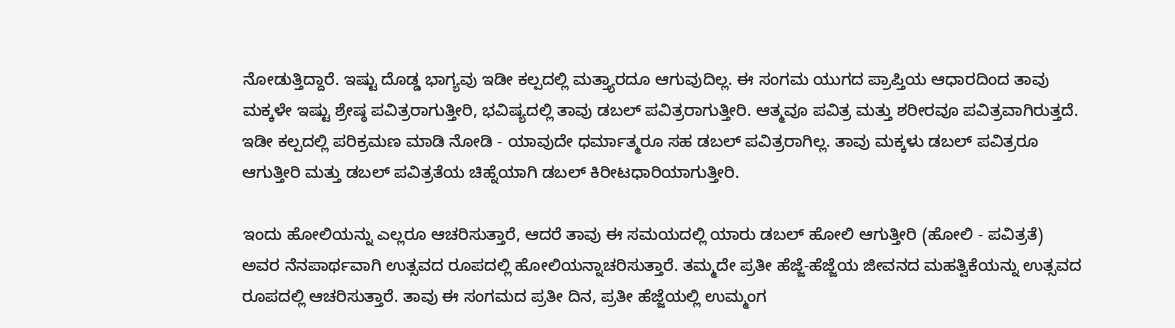ನೋಡುತ್ತಿದ್ದಾರೆ. ಇಷ್ಟು ದೊಡ್ಡ ಭಾಗ್ಯವು ಇಡೀ ಕಲ್ಪದಲ್ಲಿ ಮತ್ತ್ಯಾರದೂ ಆಗುವುದಿಲ್ಲ. ಈ ಸಂಗಮ ಯುಗದ ಪ್ರಾಪ್ತಿಯ ಆಧಾರದಿಂದ ತಾವು ಮಕ್ಕಳೇ ಇಷ್ಟು ಶ್ರೇಷ್ಠ ಪವಿತ್ರರಾಗುತ್ತೀರಿ, ಭವಿಷ್ಯದಲ್ಲಿ ತಾವು ಡಬಲ್ ಪವಿತ್ರರಾಗುತ್ತೀರಿ. ಆತ್ಮವೂ ಪವಿತ್ರ ಮತ್ತು ಶರೀರವೂ ಪವಿತ್ರವಾಗಿರುತ್ತದೆ. ಇಡೀ ಕಲ್ಪದಲ್ಲಿ ಪರಿಕ್ರಮಣ ಮಾಡಿ ನೋಡಿ - ಯಾವುದೇ ಧರ್ಮಾತ್ಮರೂ ಸಹ ಡಬಲ್ ಪವಿತ್ರರಾಗಿಲ್ಲ. ತಾವು ಮಕ್ಕಳು ಡಬಲ್ ಪವಿತ್ರರೂ ಆಗುತ್ತೀರಿ ಮತ್ತು ಡಬಲ್ ಪವಿತ್ರತೆಯ ಚಿಹ್ನೆಯಾಗಿ ಡಬಲ್ ಕಿರೀಟಧಾರಿಯಾಗುತ್ತೀರಿ.

ಇಂದು ಹೋಲಿಯನ್ನು ಎಲ್ಲರೂ ಆಚರಿಸುತ್ತಾರೆ, ಆದರೆ ತಾವು ಈ ಸಮಯದಲ್ಲಿ ಯಾರು ಡಬಲ್ ಹೋಲಿ ಆಗುತ್ತೀರಿ (ಹೋಲಿ - ಪವಿತ್ರತೆ) ಅವರ ನೆನಪಾರ್ಥವಾಗಿ ಉತ್ಸವದ ರೂಪದಲ್ಲಿ ಹೋಲಿಯನ್ನಾಚರಿಸುತ್ತಾರೆ. ತಮ್ಮದೇ ಪ್ರತೀ ಹೆಜ್ಜೆ-ಹೆಜ್ಜೆಯ ಜೀವನದ ಮಹತ್ವಿಕೆಯನ್ನು ಉತ್ಸವದ ರೂಪದಲ್ಲಿ ಆಚರಿಸುತ್ತಾರೆ. ತಾವು ಈ ಸಂಗಮದ ಪ್ರತೀ ದಿನ, ಪ್ರತೀ ಹೆಜ್ಜೆಯಲ್ಲಿ ಉಮ್ಮಂಗ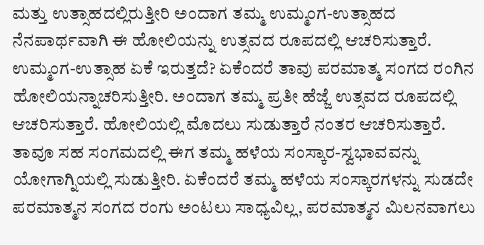ಮತ್ತು ಉತ್ಸಾಹದಲ್ಲಿರುತ್ತೀರಿ ಅಂದಾಗ ತಮ್ಮ ಉಮ್ಮಂಗ-ಉತ್ಸಾಹದ ನೆನಪಾರ್ಥವಾಗಿ ಈ ಹೋಲಿಯನ್ನು ಉತ್ಸವದ ರೂಪದಲ್ಲಿ ಆಚರಿಸುತ್ತಾರೆ. ಉಮ್ಮಂಗ-ಉತ್ಸಾಹ ಏಕೆ ಇರುತ್ತದೆ? ಏಕೆಂದರೆ ತಾವು ಪರಮಾತ್ಮ ಸಂಗದ ರಂಗಿನ ಹೋಲಿಯನ್ನಾಚರಿಸುತ್ತೀರಿ. ಅಂದಾಗ ತಮ್ಮ ಪ್ರತೀ ಹೆಜ್ಜೆ ಉತ್ಸವದ ರೂಪದಲ್ಲಿ ಆಚರಿಸುತ್ತಾರೆ. ಹೋಲಿಯಲ್ಲಿ ಮೊದಲು ಸುಡುತ್ತಾರೆ ನಂತರ ಆಚರಿಸುತ್ತಾರೆ. ತಾವೂ ಸಹ ಸಂಗಮದಲ್ಲಿ ಈಗ ತಮ್ಮ ಹಳೆಯ ಸಂಸ್ಕಾರ-ಸ್ವಭಾವವನ್ನು ಯೋಗಾಗ್ನಿಯಲ್ಲಿ ಸುಡುತ್ತೀರಿ. ಏಕೆಂದರೆ ತಮ್ಮ ಹಳೆಯ ಸಂಸ್ಕಾರಗಳನ್ನು ಸುಡದೇ ಪರಮಾತ್ಮನ ಸಂಗದ ರಂಗು ಅಂಟಲು ಸಾಧ್ಯವಿಲ್ಲ, ಪರಮಾತ್ಮನ ಮಿಲನವಾಗಲು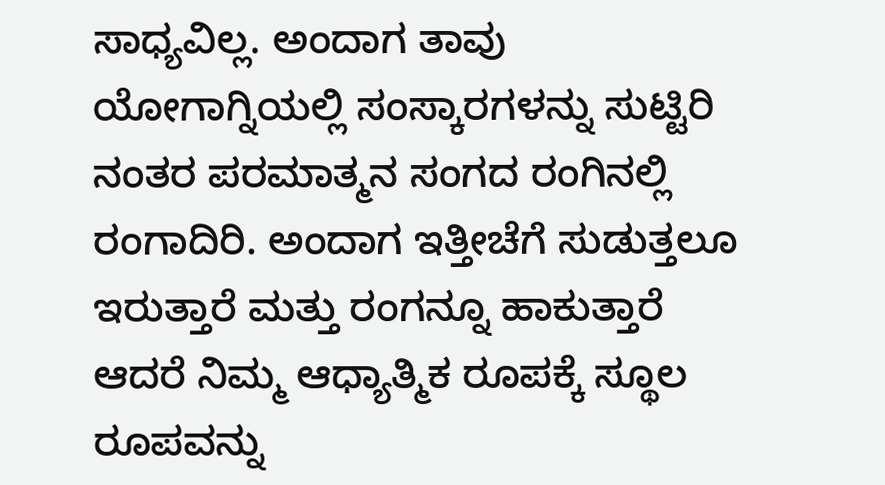ಸಾಧ್ಯವಿಲ್ಲ. ಅಂದಾಗ ತಾವು ಯೋಗಾಗ್ನಿಯಲ್ಲಿ ಸಂಸ್ಕಾರಗಳನ್ನು ಸುಟ್ಟಿರಿ ನಂತರ ಪರಮಾತ್ಮನ ಸಂಗದ ರಂಗಿನಲ್ಲಿ ರಂಗಾದಿರಿ. ಅಂದಾಗ ಇತ್ತೀಚೆಗೆ ಸುಡುತ್ತಲೂ ಇರುತ್ತಾರೆ ಮತ್ತು ರಂಗನ್ನೂ ಹಾಕುತ್ತಾರೆ ಆದರೆ ನಿಮ್ಮ ಆಧ್ಯಾತ್ಮಿಕ ರೂಪಕ್ಕೆ ಸ್ಥೂಲ ರೂಪವನ್ನು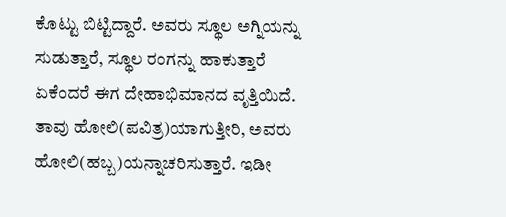ಕೊಟ್ಟು ಬಿಟ್ಟಿದ್ದಾರೆ. ಅವರು ಸ್ಥೂಲ ಅಗ್ನಿಯನ್ನು ಸುಡುತ್ತಾರೆ, ಸ್ಥೂಲ ರಂಗನ್ನು ಹಾಕುತ್ತಾರೆ ಏಕೆಂದರೆ ಈಗ ದೇಹಾಭಿಮಾನದ ವೃತ್ತಿಯಿದೆ. ತಾವು ಹೋಲಿ(ಪವಿತ್ರ)ಯಾಗುತ್ತೀರಿ, ಅವರು ಹೋಲಿ(ಹಬ್ಬ)ಯನ್ನಾಚರಿಸುತ್ತಾರೆ. ಇಡೀ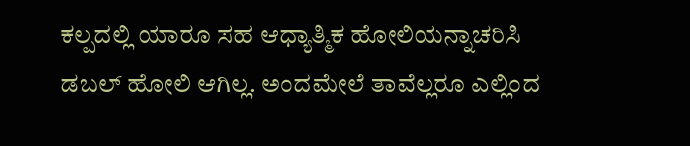ಕಲ್ಪದಲ್ಲಿ ಯಾರೂ ಸಹ ಆಧ್ಯಾತ್ಮಿಕ ಹೋಲಿಯನ್ನಾಚರಿಸಿ ಡಬಲ್ ಹೋಲಿ ಆಗಿಲ್ಲ. ಅಂದಮೇಲೆ ತಾವೆಲ್ಲರೂ ಎಲ್ಲಿಂದ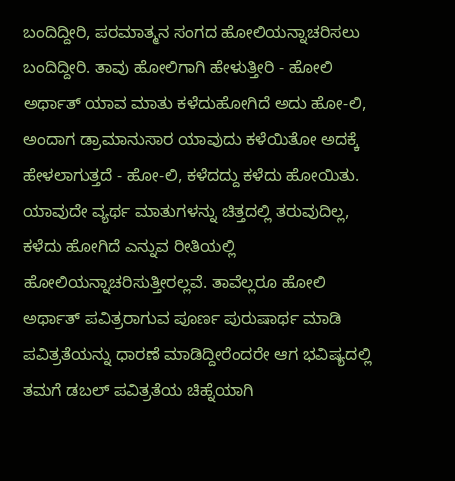ಬಂದಿದ್ದೀರಿ, ಪರಮಾತ್ಮನ ಸಂಗದ ಹೋಲಿಯನ್ನಾಚರಿಸಲು ಬಂದಿದ್ದೀರಿ. ತಾವು ಹೋಲಿಗಾಗಿ ಹೇಳುತ್ತೀರಿ - ಹೋಲಿ ಅರ್ಥಾತ್ ಯಾವ ಮಾತು ಕಳೆದುಹೋಗಿದೆ ಅದು ಹೋ-ಲಿ, ಅಂದಾಗ ಡ್ರಾಮಾನುಸಾರ ಯಾವುದು ಕಳೆಯಿತೋ ಅದಕ್ಕೆ ಹೇಳಲಾಗುತ್ತದೆ - ಹೋ-ಲಿ, ಕಳೆದದ್ದು ಕಳೆದು ಹೋಯಿತು. ಯಾವುದೇ ವ್ಯರ್ಥ ಮಾತುಗಳನ್ನು ಚಿತ್ತದಲ್ಲಿ ತರುವುದಿಲ್ಲ, ಕಳೆದು ಹೋಗಿದೆ ಎನ್ನುವ ರೀತಿಯಲ್ಲಿ ಹೋಲಿಯನ್ನಾಚರಿಸುತ್ತೀರಲ್ಲವೆ. ತಾವೆಲ್ಲರೂ ಹೋಲಿ ಅರ್ಥಾತ್ ಪವಿತ್ರರಾಗುವ ಪೂರ್ಣ ಪುರುಷಾರ್ಥ ಮಾಡಿ ಪವಿತ್ರತೆಯನ್ನು ಧಾರಣೆ ಮಾಡಿದ್ದೀರೆಂದರೇ ಆಗ ಭವಿಷ್ಯದಲ್ಲಿ ತಮಗೆ ಡಬಲ್ ಪವಿತ್ರತೆಯ ಚಿಹ್ನೆಯಾಗಿ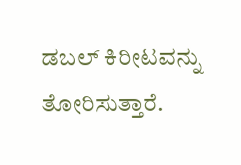ಡಬಲ್ ಕಿರೀಟವನ್ನು ತೋರಿಸುತ್ತಾರೆ.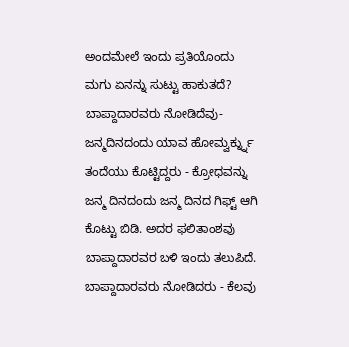ಅಂದಮೇಲೆ ಇಂದು ಪ್ರತಿಯೊಂದು ಮಗು ಏನನ್ನು ಸುಟ್ಟು ಹಾಕುತದೆ? ಬಾಪ್ದಾದಾರವರು ನೋಡಿದೆವು- ಜನ್ಮದಿನದಂದು ಯಾವ ಹೋಮ್ವರ್ಕ್ನ್ನು ತಂದೆಯು ಕೊಟ್ಟಿದ್ದರು - ಕ್ರೋಧವನ್ನು ಜನ್ಮ ದಿನದಂದು ಜನ್ಮ ದಿನದ ಗಿಫ್ಟ್ ಆಗಿ ಕೊಟ್ಟು ಬಿಡಿ. ಅದರ ಫಲಿತಾಂಶವು ಬಾಪ್ದಾದಾರವರ ಬಳಿ ಇಂದು ತಲುಪಿದೆ. ಬಾಪ್ದಾದಾರವರು ನೋಡಿದರು - ಕೆಲವು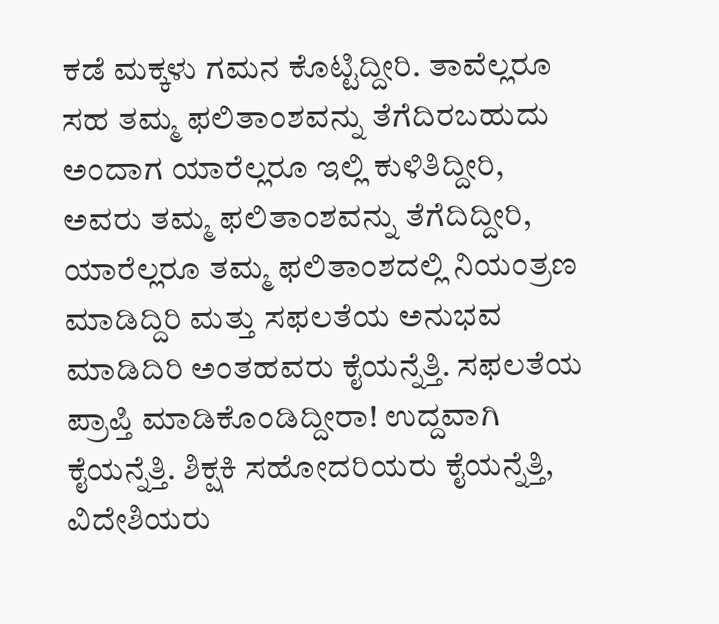ಕಡೆ ಮಕ್ಕಳು ಗಮನ ಕೊಟ್ಟಿದ್ದೀರಿ. ತಾವೆಲ್ಲರೂ ಸಹ ತಮ್ಮ ಫಲಿತಾಂಶವನ್ನು ತೆಗೆದಿರಬಹುದು ಅಂದಾಗ ಯಾರೆಲ್ಲರೂ ಇಲ್ಲಿ ಕುಳಿತಿದ್ದೀರಿ, ಅವರು ತಮ್ಮ ಫಲಿತಾಂಶವನ್ನು ತೆಗೆದಿದ್ದೀರಿ, ಯಾರೆಲ್ಲರೂ ತಮ್ಮ ಫಲಿತಾಂಶದಲ್ಲಿ ನಿಯಂತ್ರಣ ಮಾಡಿದ್ದಿರಿ ಮತ್ತು ಸಫಲತೆಯ ಅನುಭವ ಮಾಡಿದಿರಿ ಅಂತಹವರು ಕೈಯನ್ನೆತ್ತಿ. ಸಫಲತೆಯ ಪ್ರಾಪ್ತಿ ಮಾಡಿಕೊಂಡಿದ್ದೀರಾ! ಉದ್ದವಾಗಿ ಕೈಯನ್ನೆತ್ತಿ. ಶಿಕ್ಷಕಿ ಸಹೋದರಿಯರು ಕೈಯನ್ನೆತ್ತಿ, ವಿದೇಶಿಯರು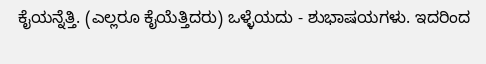ಕೈಯನ್ನೆತ್ತಿ. (ಎಲ್ಲರೂ ಕೈಯೆತ್ತಿದರು) ಒಳ್ಳೆಯದು - ಶುಭಾಷಯಗಳು. ಇದರಿಂದ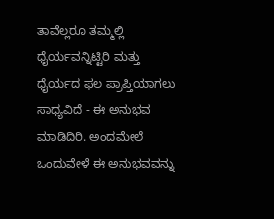ತಾವೆಲ್ಲರೂ ತಮ್ಮಲ್ಲಿ ಧೈರ್ಯವನ್ನಿಟ್ಟಿರಿ ಮತ್ತು ಧೈರ್ಯದ ಫಲ ಪ್ರಾಪ್ತಿಯಾಗಲು ಸಾಧ್ಯವಿದೆ - ಈ ಅನುಭವ ಮಾಡಿದಿರಿ. ಅಂದಮೇಲೆ ಒಂದುವೇಳೆ ಈ ಅನುಭವವನ್ನು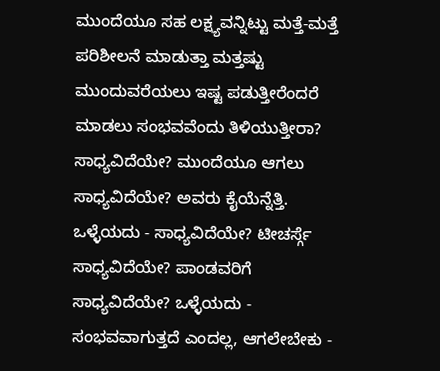ಮುಂದೆಯೂ ಸಹ ಲಕ್ಷ್ಯವನ್ನಿಟ್ಟು ಮತ್ತೆ-ಮತ್ತೆ ಪರಿಶೀಲನೆ ಮಾಡುತ್ತಾ ಮತ್ತಷ್ಟು ಮುಂದುವರೆಯಲು ಇಷ್ಟ ಪಡುತ್ತೀರೆಂದರೆ ಮಾಡಲು ಸಂಭವವೆಂದು ತಿಳಿಯುತ್ತೀರಾ? ಸಾಧ್ಯವಿದೆಯೇ? ಮುಂದೆಯೂ ಆಗಲು ಸಾಧ್ಯವಿದೆಯೇ? ಅವರು ಕೈಯೆನ್ನೆತ್ತಿ. ಒಳ್ಳೆಯದು - ಸಾಧ್ಯವಿದೆಯೇ? ಟೀಚರ್ಸ್ಗೆ ಸಾಧ್ಯವಿದೆಯೇ? ಪಾಂಡವರಿಗೆ ಸಾಧ್ಯವಿದೆಯೇ? ಒಳ್ಳೆಯದು - ಸಂಭವವಾಗುತ್ತದೆ ಎಂದಲ್ಲ, ಆಗಲೇಬೇಕು -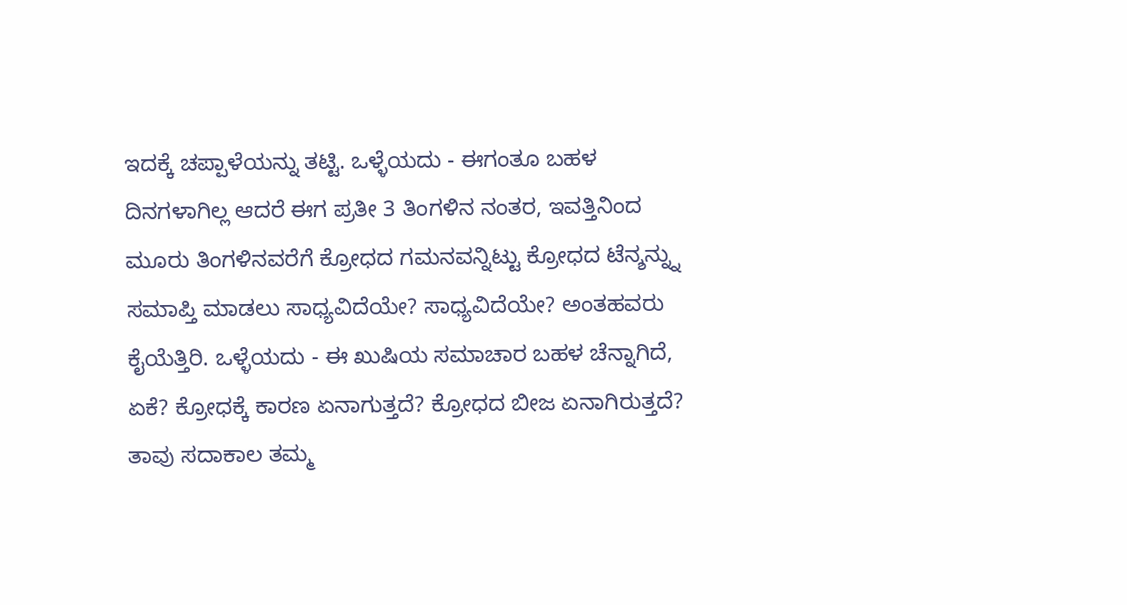ಇದಕ್ಕೆ ಚಪ್ಪಾಳೆಯನ್ನು ತಟ್ಟಿ. ಒಳ್ಳೆಯದು - ಈಗಂತೂ ಬಹಳ ದಿನಗಳಾಗಿಲ್ಲ ಆದರೆ ಈಗ ಪ್ರತೀ 3 ತಿಂಗಳಿನ ನಂತರ, ಇವತ್ತಿನಿಂದ ಮೂರು ತಿಂಗಳಿನವರೆಗೆ ಕ್ರೋಧದ ಗಮನವನ್ನಿಟ್ಟು ಕ್ರೋಧದ ಟೆನ್ಶನ್ನ್ನು ಸಮಾಪ್ತಿ ಮಾಡಲು ಸಾಧ್ಯವಿದೆಯೇ? ಸಾಧ್ಯವಿದೆಯೇ? ಅಂತಹವರು ಕೈಯೆತ್ತಿರಿ. ಒಳ್ಳೆಯದು - ಈ ಖುಷಿಯ ಸಮಾಚಾರ ಬಹಳ ಚೆನ್ನಾಗಿದೆ, ಏಕೆ? ಕ್ರೋಧಕ್ಕೆ ಕಾರಣ ಏನಾಗುತ್ತದೆ? ಕ್ರೋಧದ ಬೀಜ ಏನಾಗಿರುತ್ತದೆ? ತಾವು ಸದಾಕಾಲ ತಮ್ಮ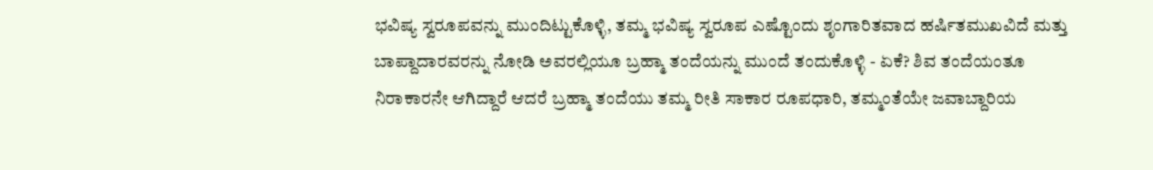ಭವಿಷ್ಯ ಸ್ವರೂಪವನ್ನು ಮುಂದಿಟ್ಟುಕೊಳ್ಳಿ, ತಮ್ಮ ಭವಿಷ್ಯ ಸ್ವರೂಪ ಎಷ್ಟೊಂದು ಶೃಂಗಾರಿತವಾದ ಹರ್ಷಿತಮುಖವಿದೆ ಮತ್ತು ಬಾಪ್ದಾದಾರವರನ್ನು ನೋಡಿ ಅವರಲ್ಲಿಯೂ ಬ್ರಹ್ಮಾ ತಂದೆಯನ್ನು ಮುಂದೆ ತಂದುಕೊಳ್ಳಿ - ಏಕೆ? ಶಿವ ತಂದೆಯಂತೂ ನಿರಾಕಾರನೇ ಆಗಿದ್ದಾರೆ ಆದರೆ ಬ್ರಹ್ಮಾ ತಂದೆಯು ತಮ್ಮ ರೀತಿ ಸಾಕಾರ ರೂಪಧಾರಿ, ತಮ್ಮಂತೆಯೇ ಜವಾಬ್ದಾರಿಯ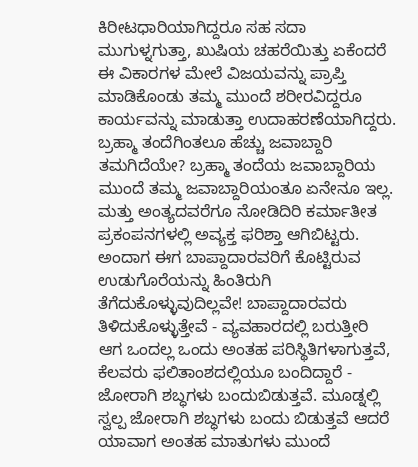ಕಿರೀಟಧಾರಿಯಾಗಿದ್ದರೂ ಸಹ ಸದಾ ಮುಗುಳ್ನಗುತ್ತಾ, ಖುಷಿಯ ಚಹರೆಯಿತ್ತು ಏಕೆಂದರೆ ಈ ವಿಕಾರಗಳ ಮೇಲೆ ವಿಜಯವನ್ನು ಪ್ರಾಪ್ತಿ ಮಾಡಿಕೊಂಡು ತಮ್ಮ ಮುಂದೆ ಶರೀರವಿದ್ದರೂ ಕಾರ್ಯವನ್ನು ಮಾಡುತ್ತಾ ಉದಾಹರಣೆಯಾಗಿದ್ದರು. ಬ್ರಹ್ಮಾ ತಂದೆಗಿಂತಲೂ ಹೆಚ್ಚು ಜವಾಬ್ದಾರಿ ತಮಗಿದೆಯೇ? ಬ್ರಹ್ಮಾ ತಂದೆಯ ಜವಾಬ್ದಾರಿಯ ಮುಂದೆ ತಮ್ಮ ಜವಾಬ್ದಾರಿಯಂತೂ ಏನೇನೂ ಇಲ್ಲ. ಮತ್ತು ಅಂತ್ಯದವರೆಗೂ ನೋಡಿದಿರಿ ಕರ್ಮಾತೀತ ಪ್ರಕಂಪನಗಳಲ್ಲಿ ಅವ್ಯಕ್ತ ಫರಿಶ್ತಾ ಆಗಿಬಿಟ್ಟರು. ಅಂದಾಗ ಈಗ ಬಾಪ್ದಾದಾರವರಿಗೆ ಕೊಟ್ಟಿರುವ ಉಡುಗೊರೆಯನ್ನು ಹಿಂತಿರುಗಿ ತೆಗೆದುಕೊಳ್ಳುವುದಿಲ್ಲವೇ! ಬಾಪ್ದಾದಾರವರು ತಿಳಿದುಕೊಳ್ಳುತ್ತೇವೆ - ವ್ಯವಹಾರದಲ್ಲಿ ಬರುತ್ತೀರಿ ಆಗ ಒಂದಲ್ಲ ಒಂದು ಅಂತಹ ಪರಿಸ್ಥಿತಿಗಳಾಗುತ್ತವೆ, ಕೆಲವರು ಫಲಿತಾಂಶದಲ್ಲಿಯೂ ಬಂದಿದ್ದಾರೆ - ಜೋರಾಗಿ ಶಬ್ಧಗಳು ಬಂದುಬಿಡುತ್ತವೆ. ಮೂಡ್ನಲ್ಲಿ ಸ್ವಲ್ಪ ಜೋರಾಗಿ ಶಬ್ಧಗಳು ಬಂದು ಬಿಡುತ್ತವೆ ಆದರೆ ಯಾವಾಗ ಅಂತಹ ಮಾತುಗಳು ಮುಂದೆ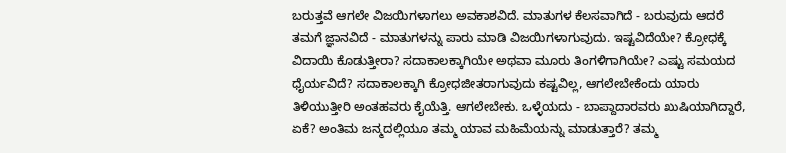ಬರುತ್ತವೆ ಆಗಲೇ ವಿಜಯಿಗಳಾಗಲು ಅವಕಾಶವಿದೆ. ಮಾತುಗಳ ಕೆಲಸವಾಗಿದೆ - ಬರುವುದು ಆದರೆ ತಮಗೆ ಜ್ಞಾನವಿದೆ - ಮಾತುಗಳನ್ನು ಪಾರು ಮಾಡಿ ವಿಜಯಿಗಳಾಗುವುದು. ಇಷ್ಟವಿದೆಯೇ? ಕ್ರೋಧಕ್ಕೆ ವಿದಾಯಿ ಕೊಡುತ್ತೀರಾ? ಸದಾಕಾಲಕ್ಕಾಗಿಯೇ ಅಥವಾ ಮೂರು ತಿಂಗಳಿಗಾಗಿಯೇ? ಎಷ್ಟು ಸಮಯದ ಧೈರ್ಯವಿದೆ? ಸದಾಕಾಲಕ್ಕಾಗಿ ಕ್ರೋಧಜೀತರಾಗುವುದು ಕಷ್ಟವಿಲ್ಲ, ಆಗಲೇಬೇಕೆಂದು ಯಾರು ತಿಳಿಯುತ್ತೀರಿ ಅಂತಹವರು ಕೈಯೆತ್ತಿ. ಆಗಲೇಬೇಕು. ಒಳ್ಳೆಯದು - ಬಾಪ್ದಾದಾರವರು ಖುಷಿಯಾಗಿದ್ದಾರೆ, ಏಕೆ? ಅಂತಿಮ ಜನ್ಮದಲ್ಲಿಯೂ ತಮ್ಮ ಯಾವ ಮಹಿಮೆಯನ್ನು ಮಾಡುತ್ತಾರೆ? ತಮ್ಮ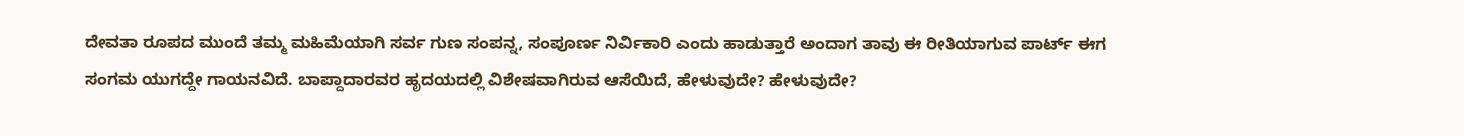ದೇವತಾ ರೂಪದ ಮುಂದೆ ತಮ್ಮ ಮಹಿಮೆಯಾಗಿ ಸರ್ವ ಗುಣ ಸಂಪನ್ನ, ಸಂಪೂರ್ಣ ನಿರ್ವಿಕಾರಿ ಎಂದು ಹಾಡುತ್ತಾರೆ ಅಂದಾಗ ತಾವು ಈ ರೀತಿಯಾಗುವ ಪಾರ್ಟ್ ಈಗ ಸಂಗಮ ಯುಗದ್ದೇ ಗಾಯನವಿದೆ. ಬಾಪ್ದಾದಾರವರ ಹೃದಯದಲ್ಲಿ ವಿಶೇಷವಾಗಿರುವ ಆಸೆಯಿದೆ, ಹೇಳುವುದೇ? ಹೇಳುವುದೇ?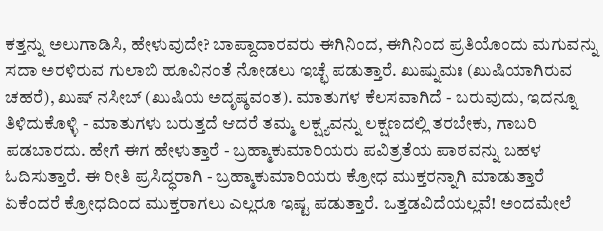ಕತ್ತನ್ನು ಅಲುಗಾಡಿಸಿ, ಹೇಳುವುದೇ? ಬಾಪ್ದಾದಾರವರು ಈಗಿನಿಂದ, ಈಗಿನಿಂದ ಪ್ರತಿಯೊಂದು ಮಗುವನ್ನು ಸದಾ ಅರಳಿರುವ ಗುಲಾಬಿ ಹೂವಿನಂತೆ ನೋಡಲು ಇಚ್ಛೆ ಪಡುತ್ತಾರೆ. ಖುಷ್ನುಮಃ (ಖುಷಿಯಾಗಿರುವ ಚಹರೆ), ಖುಷ್ ನಸೀಬ್ (ಖುಷಿಯ ಅದೃಷ್ಠವಂತ). ಮಾತುಗಳ ಕೆಲಸವಾಗಿದೆ - ಬರುವುದು, ಇದನ್ನೂ ತಿಳಿದುಕೊಳ್ಳಿ - ಮಾತುಗಳು ಬರುತ್ತದೆ ಆದರೆ ತಮ್ಮ ಲಕ್ಷ್ಯವನ್ನು ಲಕ್ಷಣದಲ್ಲಿ ತರಬೇಕು, ಗಾಬರಿ ಪಡಬಾರದು. ಹೇಗೆ ಈಗ ಹೇಳುತ್ತಾರೆ - ಬ್ರಹ್ಮಾಕುಮಾರಿಯರು ಪವಿತ್ರತೆಯ ಪಾಠವನ್ನು ಬಹಳ ಓದಿಸುತ್ತಾರೆ. ಈ ರೀತಿ ಪ್ರಸಿದ್ಧರಾಗಿ - ಬ್ರಹ್ಮಾಕುಮಾರಿಯರು ಕ್ರೋಧ ಮುಕ್ತರನ್ನಾಗಿ ಮಾಡುತ್ತಾರೆ ಏಕೆಂದರೆ ಕ್ರೋಧದಿಂದ ಮುಕ್ತರಾಗಲು ಎಲ್ಲರೂ ಇಷ್ಟ ಪಡುತ್ತಾರೆ. ಒತ್ತಡವಿದೆಯಲ್ಲವೆ! ಅಂದಮೇಲೆ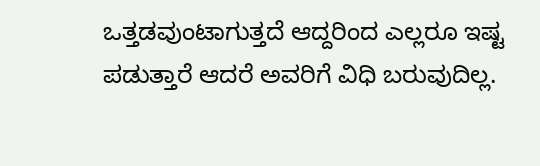ಒತ್ತಡವುಂಟಾಗುತ್ತದೆ ಆದ್ದರಿಂದ ಎಲ್ಲರೂ ಇಷ್ಟ ಪಡುತ್ತಾರೆ ಆದರೆ ಅವರಿಗೆ ವಿಧಿ ಬರುವುದಿಲ್ಲ.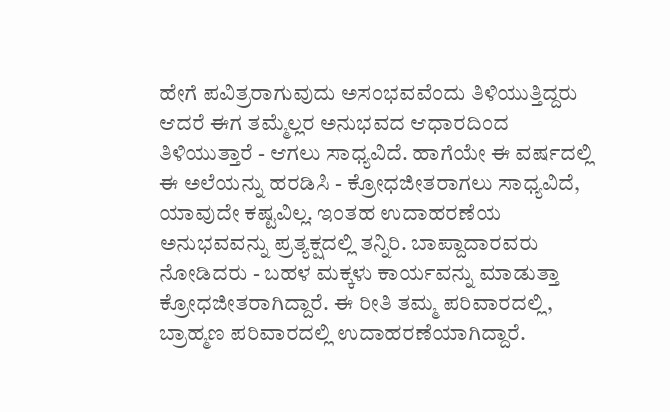ಹೇಗೆ ಪವಿತ್ರರಾಗುವುದು ಅಸಂಭವವೆಂದು ತಿಳಿಯುತ್ತಿದ್ದರು ಆದರೆ ಈಗ ತಮ್ಮೆಲ್ಲರ ಅನುಭವದ ಆಧಾರದಿಂದ ತಿಳಿಯುತ್ತಾರೆ - ಆಗಲು ಸಾಧ್ಯವಿದೆ. ಹಾಗೆಯೇ ಈ ವರ್ಷದಲ್ಲಿ ಈ ಅಲೆಯನ್ನು ಹರಡಿಸಿ - ಕ್ರೋಧಜೀತರಾಗಲು ಸಾಧ್ಯವಿದೆ, ಯಾವುದೇ ಕಷ್ಟವಿಲ್ಲ. ಇಂತಹ ಉದಾಹರಣೆಯ ಅನುಭವವನ್ನು ಪ್ರತ್ಯಕ್ಷದಲ್ಲಿ ತನ್ನಿರಿ. ಬಾಪ್ದಾದಾರವರು ನೋಡಿದರು - ಬಹಳ ಮಕ್ಕಳು ಕಾರ್ಯವನ್ನು ಮಾಡುತ್ತಾ ಕ್ರೋಧಜೀತರಾಗಿದ್ದಾರೆ. ಈ ರೀತಿ ತಮ್ಮ ಪರಿವಾರದಲ್ಲಿ, ಬ್ರಾಹ್ಮಣ ಪರಿವಾರದಲ್ಲಿ ಉದಾಹರಣೆಯಾಗಿದ್ದಾರೆ.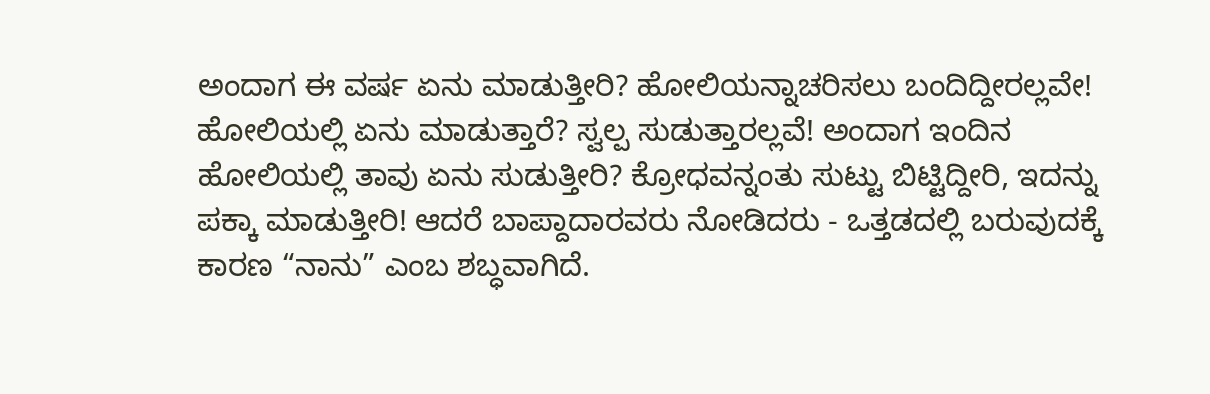ಅಂದಾಗ ಈ ವರ್ಷ ಏನು ಮಾಡುತ್ತೀರಿ? ಹೋಲಿಯನ್ನಾಚರಿಸಲು ಬಂದಿದ್ದೀರಲ್ಲವೇ! ಹೋಲಿಯಲ್ಲಿ ಏನು ಮಾಡುತ್ತಾರೆ? ಸ್ವಲ್ಪ ಸುಡುತ್ತಾರಲ್ಲವೆ! ಅಂದಾಗ ಇಂದಿನ ಹೋಲಿಯಲ್ಲಿ ತಾವು ಏನು ಸುಡುತ್ತೀರಿ? ಕ್ರೋಧವನ್ನಂತು ಸುಟ್ಟು ಬಿಟ್ಟಿದ್ದೀರಿ, ಇದನ್ನು ಪಕ್ಕಾ ಮಾಡುತ್ತೀರಿ! ಆದರೆ ಬಾಪ್ದಾದಾರವರು ನೋಡಿದರು - ಒತ್ತಡದಲ್ಲಿ ಬರುವುದಕ್ಕೆ ಕಾರಣ “ನಾನು” ಎಂಬ ಶಬ್ಧವಾಗಿದೆ.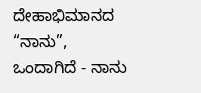ದೇಹಾಭಿಮಾನದ “ನಾನು”, ಒಂದಾಗಿದೆ - ನಾನು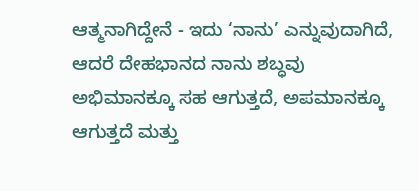ಆತ್ಮನಾಗಿದ್ದೇನೆ - ಇದು ‘ನಾನು’ ಎನ್ನುವುದಾಗಿದೆ, ಆದರೆ ದೇಹಭಾನದ ನಾನು ಶಬ್ಧವು ಅಭಿಮಾನಕ್ಕೂ ಸಹ ಆಗುತ್ತದೆ, ಅಪಮಾನಕ್ಕೂ ಆಗುತ್ತದೆ ಮತ್ತು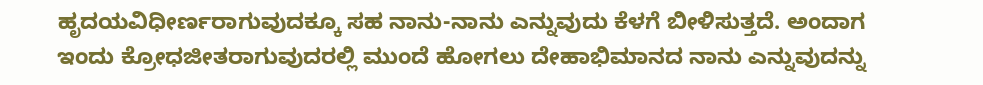ಹೃದಯವಿಧೀರ್ಣರಾಗುವುದಕ್ಕೂ ಸಹ ನಾನು-ನಾನು ಎನ್ನುವುದು ಕೆಳಗೆ ಬೀಳಿಸುತ್ತದೆ. ಅಂದಾಗ ಇಂದು ಕ್ರೋಧಜೀತರಾಗುವುದರಲ್ಲಿ ಮುಂದೆ ಹೋಗಲು ದೇಹಾಭಿಮಾನದ ನಾನು ಎನ್ನುವುದನ್ನು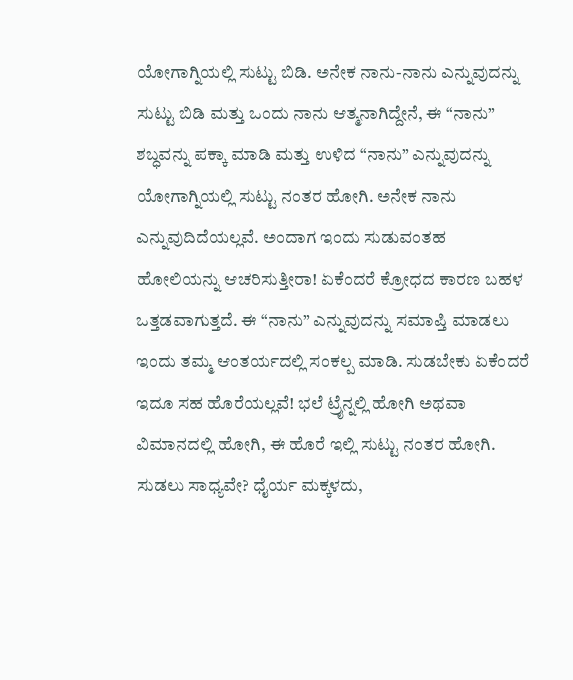ಯೋಗಾಗ್ನಿಯಲ್ಲಿ ಸುಟ್ಟು ಬಿಡಿ. ಅನೇಕ ನಾನು-ನಾನು ಎನ್ನುವುದನ್ನು ಸುಟ್ಟು ಬಿಡಿ ಮತ್ತು ಒಂದು ನಾನು ಆತ್ಮನಾಗಿದ್ದೇನೆ, ಈ “ನಾನು” ಶಬ್ಧವನ್ನು ಪಕ್ಕಾ ಮಾಡಿ ಮತ್ತು ಉಳಿದ “ನಾನು” ಎನ್ನುವುದನ್ನು ಯೋಗಾಗ್ನಿಯಲ್ಲಿ ಸುಟ್ಟು ನಂತರ ಹೋಗಿ. ಅನೇಕ ನಾನು ಎನ್ನುವುದಿದೆಯಲ್ಲವೆ. ಅಂದಾಗ ಇಂದು ಸುಡುವಂತಹ ಹೋಲಿಯನ್ನು ಆಚರಿಸುತ್ತೀರಾ! ಏಕೆಂದರೆ ಕ್ರೋಧದ ಕಾರಣ ಬಹಳ ಒತ್ತಡವಾಗುತ್ತದೆ. ಈ “ನಾನು” ಎನ್ನುವುದನ್ನು ಸಮಾಪ್ತಿ ಮಾಡಲು ಇಂದು ತಮ್ಮ ಆಂತರ್ಯದಲ್ಲಿ ಸಂಕಲ್ಪ ಮಾಡಿ. ಸುಡಬೇಕು ಏಕೆಂದರೆ ಇದೂ ಸಹ ಹೊರೆಯಲ್ಲವೆ! ಭಲೆ ಟ್ರೈನ್ನಲ್ಲಿ ಹೋಗಿ ಅಥವಾ ವಿಮಾನದಲ್ಲಿ ಹೋಗಿ, ಈ ಹೊರೆ ಇಲ್ಲಿ ಸುಟ್ಟು ನಂತರ ಹೋಗಿ. ಸುಡಲು ಸಾಧ್ಯವೇ? ಧೈರ್ಯ ಮಕ್ಕಳದು,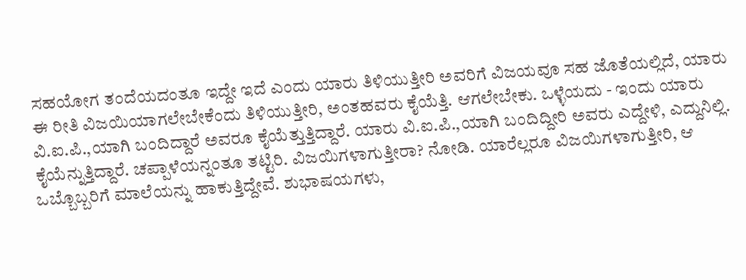ಸಹಯೋಗ ತಂದೆಯದಂತೂ ಇದ್ದೇ ಇದೆ ಎಂದು ಯಾರು ತಿಳಿಯುತ್ತೀರಿ ಅವರಿಗೆ ವಿಜಯವೂ ಸಹ ಜೊತೆಯಲ್ಲಿದೆ, ಯಾರು ಈ ರೀತಿ ವಿಜಯಿಯಾಗಲೇಬೇಕೆಂದು ತಿಳಿಯುತ್ತೀರಿ, ಅಂತಹವರು ಕೈಯೆತ್ತಿ. ಆಗಲೇಬೇಕು. ಒಳ್ಳೆಯದು - ಇಂದು ಯಾರು ವಿ.ಐ.ಪಿ.,ಯಾಗಿ ಬಂದಿದ್ದಾರೆ ಅವರೂ ಕೈಯೆತ್ತುತ್ತಿದ್ದಾರೆ. ಯಾರು ವಿ.ಐ.ಪಿ.,ಯಾಗಿ ಬಂದಿದ್ದೀರಿ ಅವರು ಎದ್ದೇಳಿ, ಎದ್ದುನಿಲ್ಲಿ. ಕೈಯೆನ್ನುತ್ತಿದ್ದಾರೆ. ಚಪ್ಪಾಳೆಯನ್ನಂತೂ ತಟ್ಟಿರಿ. ವಿಜಯಿಗಳಾಗುತ್ತೀರಾ? ನೋಡಿ. ಯಾರೆಲ್ಲರೂ ವಿಜಯಿಗಳಾಗುತ್ತೀರಿ, ಆ ಒಬ್ಬೊಬ್ಬರಿಗೆ ಮಾಲೆಯನ್ನು ಹಾಕುತ್ತಿದ್ದೇವೆ. ಶುಭಾಷಯಗಳು,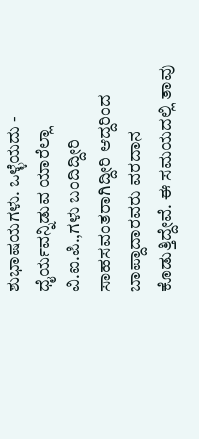ಶುಭಾಷಯಗಳು. ಒಳ್ಳೆಯದು - ಧೈರ್ಯವನ್ನಿಡುವ ಯಾರೆಲ್ಲಾ ವಿ.ಐ.ಪಿ.,ಗಳು ಬಂದಿದ್ದೀರಿ ಸಾಹಸವಂತರಾಗಿದ್ದೀರಿ ಆದ್ದರಿಂದ ಬಾಪ್ದಾದಾರವರು ವರದಾನ ಕೊಡುತ್ತಿದ್ದೇವೆ. ಈ ಸಮಯದಲ್ಲಿ ತಾವು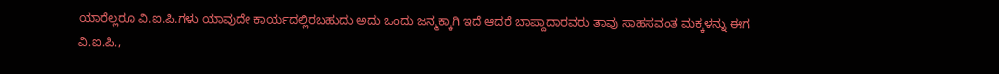ಯಾರೆಲ್ಲರೂ ವಿ.ಐ.ಪಿ.ಗಳು ಯಾವುದೇ ಕಾರ್ಯದಲ್ಲಿರಬಹುದು ಅದು ಒಂದು ಜನ್ಮಕ್ಕಾಗಿ ಇದೆ ಆದರೆ ಬಾಪ್ದಾದಾರವರು ತಾವು ಸಾಹಸವಂತ ಮಕ್ಕಳನ್ನು ಈಗ ವಿ.ಐ.ಪಿ.,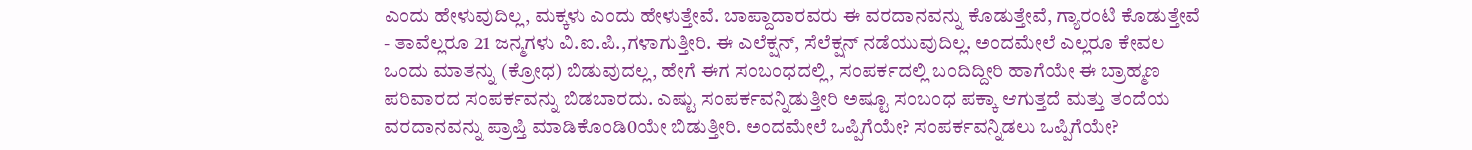ಎಂದು ಹೇಳುವುದಿಲ್ಲ, ಮಕ್ಕಳು ಎಂದು ಹೇಳುತ್ತೇವೆ. ಬಾಪ್ದಾದಾರವರು ಈ ವರದಾನವನ್ನು ಕೊಡುತ್ತೇವೆ, ಗ್ಯಾರಂಟಿ ಕೊಡುತ್ತೇವೆ - ತಾವೆಲ್ಲರೂ 21 ಜನ್ಮಗಳು ವಿ.ಐ.ಪಿ.,ಗಳಾಗುತ್ತೀರಿ. ಈ ಎಲೆಕ್ಷನ್, ಸೆಲೆಕ್ಷನ್ ನಡೆಯುವುದಿಲ್ಲ. ಅಂದಮೇಲೆ ಎಲ್ಲರೂ ಕೇವಲ ಒಂದು ಮಾತನ್ನು (ಕ್ರೋಧ) ಬಿಡುವುದಲ್ಲ, ಹೇಗೆ ಈಗ ಸಂಬಂಧದಲ್ಲಿ, ಸಂಪರ್ಕದಲ್ಲಿ ಬಂದಿದ್ದೀರಿ ಹಾಗೆಯೇ ಈ ಬ್ರಾಹ್ಮಣ ಪರಿವಾರದ ಸಂಪರ್ಕವನ್ನು ಬಿಡಬಾರದು. ಎಷ್ಟು ಸಂಪರ್ಕವನ್ನಿಡುತ್ತೀರಿ ಅಷ್ಟೂ ಸಂಬಂಧ ಪಕ್ಕಾ ಆಗುತ್ತದೆ ಮತ್ತು ತಂದೆಯ ವರದಾನವನ್ನು ಪ್ರಾಪ್ತಿ ಮಾಡಿಕೊಂಡಿ0ಯೇ ಬಿಡುತ್ತೀರಿ. ಅಂದಮೇಲೆ ಒಪ್ಪಿಗೆಯೇ? ಸಂಪರ್ಕವನ್ನಿಡಲು ಒಪ್ಪಿಗೆಯೇ?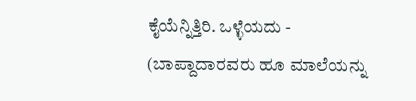ಕೈಯೆನ್ನಿತ್ತಿರಿ. ಒಳ್ಳೆಯದು - (ಬಾಪ್ದಾದಾರವರು ಹೂ ಮಾಲೆಯನ್ನು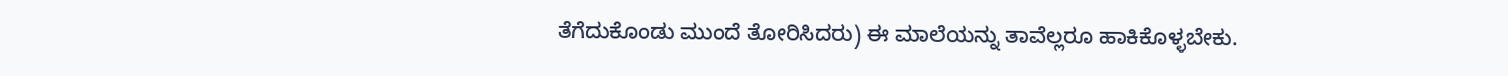ತೆಗೆದುಕೊಂಡು ಮುಂದೆ ತೋರಿಸಿದರು) ಈ ಮಾಲೆಯನ್ನು ತಾವೆಲ್ಲರೂ ಹಾಕಿಕೊಳ್ಳಬೇಕು.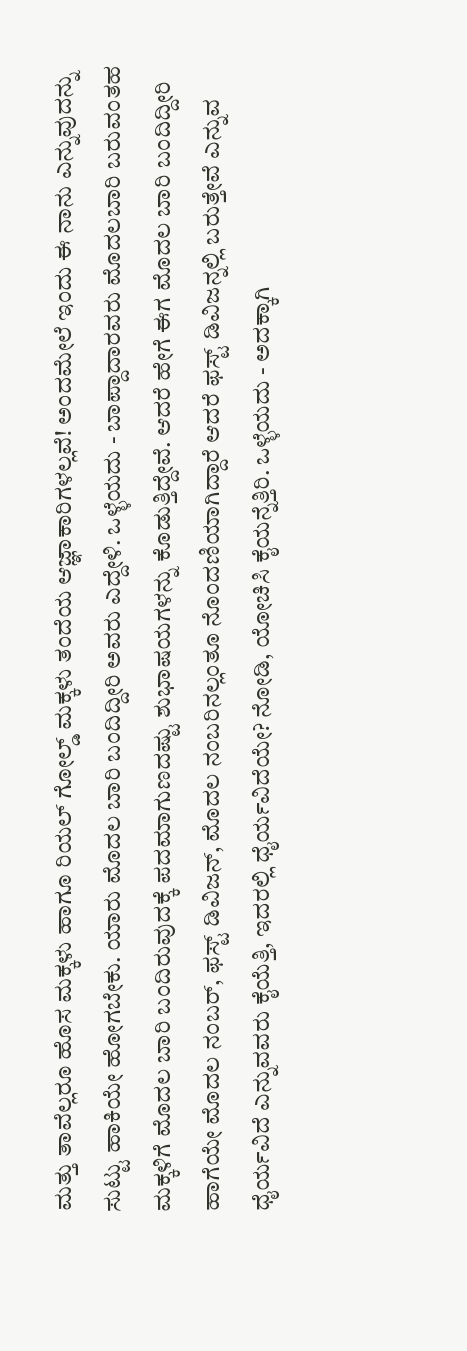ಮತ್ತು ತಾವೆಲ್ಲರೂ ಹೊಸ ಮಕ್ಕಳು ಹಾಗೂ ರಿಯಲ್ ಗೋಲ್ಡ್ ಮಕ್ಕಳು ತಂದೆಯ ಆಜ್ಞಾಕಾರಿಗಳಲ್ಲವೆ! ಅಂದಮೇಲೆ ಇಂದು ಈ ನಾನು ಎನ್ನುವುದನ್ನು ಸುಟ್ಟು ಹಾಕಿಯೇ ಹೋಗಬೇಕು. ಯಾರು ಮೊದಲ ಬಾರಿ ಬಂದಿದ್ದೀರಿ ಅವರು ಎದ್ದೇಳಿ. ಒಳ್ಳೆಯದು - ಬಾಪ್ದಾದಾರವರು ಮೊದಲಬಾರಿ ಬರುವಂತಹ ಮಕ್ಕಳಿಗೆ ಮೊದಲ ಬಾರಿ ಬಂದಿರುವುದಕ್ಕೆ ಪದಮಾಗುಣದಷ್ಟು ಶುಭಾಷಯಗಳನ್ನು ಕೊಡುತ್ತಿದ್ದೇವೆ. ಆದರೆ ಹೇಗೆ ಈಗ ಮೊದಲ ಬಾರಿ ಬಂದಿದ್ದೀರಿ ಹಾಗೆಯೇ ಮೊದಲ ನಂಬರ್, ಫಸ್ಟ್ ಡಿವಿಜನ್, ಮೊದಲ ನಂಬರಿನಲ್ಲಂತೂ ನೊಂದಣಿಯಾಗಿದ್ದಾರೆ ಆದರೆ ಫಸ್ಟ್ ಡಿವಿಜನ್ನಲ್ಲಿ ಬರುತ್ತೇವೆ ಎನ್ನುವ ಧೈರ್ಯವಿದೆ ಎನ್ನುವವರು ಕೈಯೆತ್ತಿ, ಇದರಲ್ಲಿ ಧೈರ್ಯವಿದೆಯೇ? ನೋಡಿ, ಯೋಚಿಸಿ ಕೈಯನ್ನೆತ್ತಿರಿ. ಒಳ್ಳೆಯದು - ಅದಕ್ಕಾಗಿ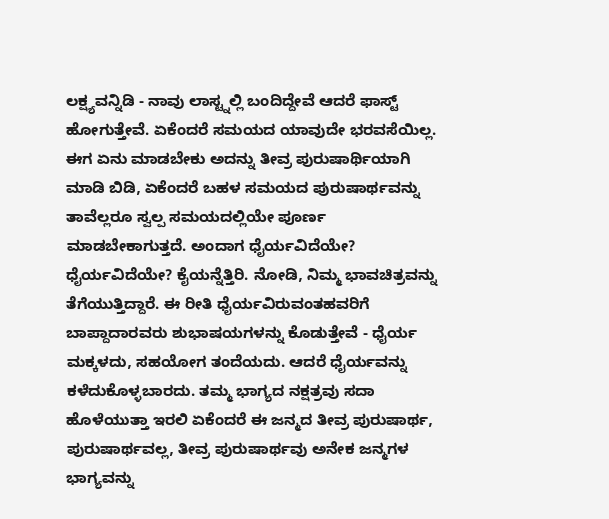ಲಕ್ಷ್ಯವನ್ನಿಡಿ - ನಾವು ಲಾಸ್ಟ್ನಲ್ಲಿ ಬಂದಿದ್ದೇವೆ ಆದರೆ ಫಾಸ್ಟ್ ಹೋಗುತ್ತೇವೆ. ಏಕೆಂದರೆ ಸಮಯದ ಯಾವುದೇ ಭರವಸೆಯಿಲ್ಲ. ಈಗ ಏನು ಮಾಡಬೇಕು ಅದನ್ನು ತೀವ್ರ ಪುರುಷಾರ್ಥಿಯಾಗಿ ಮಾಡಿ ಬಿಡಿ, ಏಕೆಂದರೆ ಬಹಳ ಸಮಯದ ಪುರುಷಾರ್ಥವನ್ನು ತಾವೆಲ್ಲರೂ ಸ್ವಲ್ಪ ಸಮಯದಲ್ಲಿಯೇ ಪೂರ್ಣ ಮಾಡಬೇಕಾಗುತ್ತದೆ. ಅಂದಾಗ ಧೈರ್ಯವಿದೆಯೇ? ಧೈರ್ಯವಿದೆಯೇ? ಕೈಯನ್ನೆತ್ತಿರಿ. ನೋಡಿ, ನಿಮ್ಮ ಭಾವಚಿತ್ರವನ್ನು ತೆಗೆಯುತ್ತಿದ್ದಾರೆ. ಈ ರೀತಿ ಧೈರ್ಯವಿರುವಂತಹವರಿಗೆ ಬಾಪ್ದಾದಾರವರು ಶುಭಾಷಯಗಳನ್ನು ಕೊಡುತ್ತೇವೆ - ಧೈರ್ಯ ಮಕ್ಕಳದು, ಸಹಯೋಗ ತಂದೆಯದು. ಆದರೆ ಧೈರ್ಯವನ್ನು ಕಳೆದುಕೊಳ್ಳಬಾರದು. ತಮ್ಮ ಭಾಗ್ಯದ ನಕ್ಷತ್ರವು ಸದಾ ಹೊಳೆಯುತ್ತಾ ಇರಲಿ ಏಕೆಂದರೆ ಈ ಜನ್ಮದ ತೀವ್ರ ಪುರುಷಾರ್ಥ, ಪುರುಷಾರ್ಥವಲ್ಲ, ತೀವ್ರ ಪುರುಷಾರ್ಥವು ಅನೇಕ ಜನ್ಮಗಳ ಭಾಗ್ಯವನ್ನು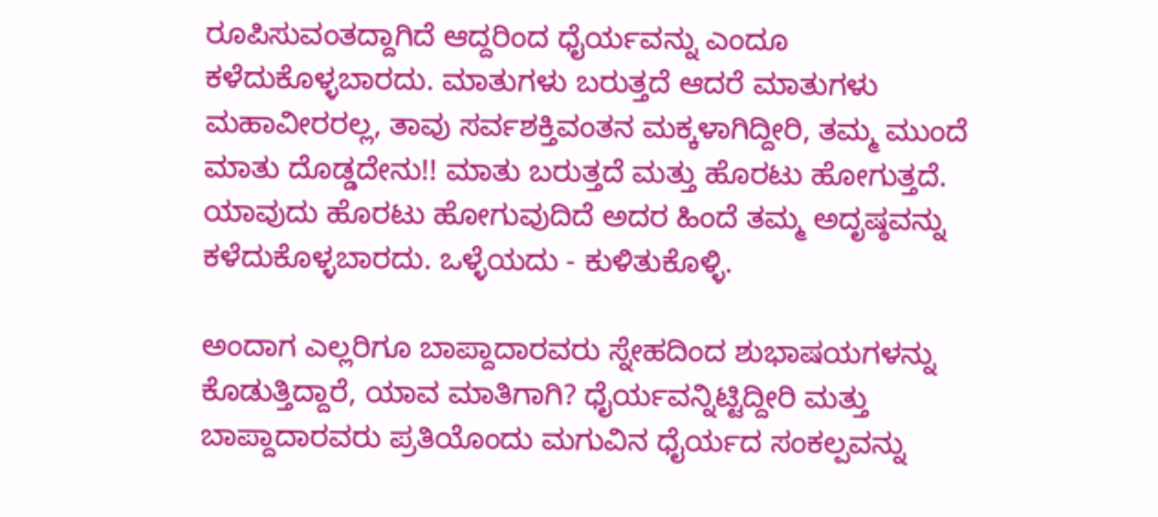ರೂಪಿಸುವಂತದ್ದಾಗಿದೆ ಆದ್ದರಿಂದ ಧೈರ್ಯವನ್ನು ಎಂದೂ ಕಳೆದುಕೊಳ್ಳಬಾರದು. ಮಾತುಗಳು ಬರುತ್ತದೆ ಆದರೆ ಮಾತುಗಳು ಮಹಾವೀರರಲ್ಲ, ತಾವು ಸರ್ವಶಕ್ತಿವಂತನ ಮಕ್ಕಳಾಗಿದ್ದೀರಿ, ತಮ್ಮ ಮುಂದೆ ಮಾತು ದೊಡ್ಡದೇನು!! ಮಾತು ಬರುತ್ತದೆ ಮತ್ತು ಹೊರಟು ಹೋಗುತ್ತದೆ. ಯಾವುದು ಹೊರಟು ಹೋಗುವುದಿದೆ ಅದರ ಹಿಂದೆ ತಮ್ಮ ಅದೃಷ್ಠವನ್ನು ಕಳೆದುಕೊಳ್ಳಬಾರದು. ಒಳ್ಳೆಯದು - ಕುಳಿತುಕೊಳ್ಳಿ.

ಅಂದಾಗ ಎಲ್ಲರಿಗೂ ಬಾಪ್ದಾದಾರವರು ಸ್ನೇಹದಿಂದ ಶುಭಾಷಯಗಳನ್ನು ಕೊಡುತ್ತಿದ್ದಾರೆ, ಯಾವ ಮಾತಿಗಾಗಿ? ಧೈರ್ಯವನ್ನಿಟ್ಟಿದ್ದೀರಿ ಮತ್ತು ಬಾಪ್ದಾದಾರವರು ಪ್ರತಿಯೊಂದು ಮಗುವಿನ ಧೈರ್ಯದ ಸಂಕಲ್ಪವನ್ನು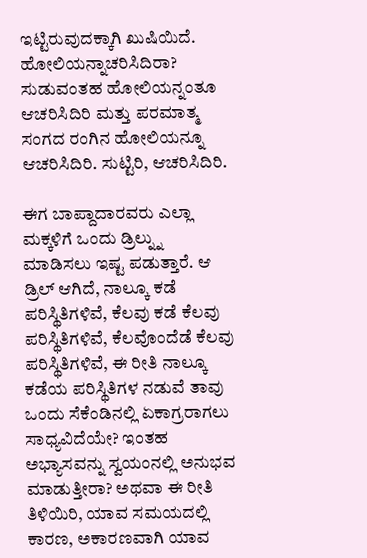ಇಟ್ಟಿರುವುದಕ್ಕಾಗಿ ಖುಷಿಯಿದೆ. ಹೋಲಿಯನ್ನಾಚರಿಸಿದಿರಾ? ಸುಡುವಂತಹ ಹೋಲಿಯನ್ನಂತೂ ಆಚರಿಸಿದಿರಿ ಮತ್ತು ಪರಮಾತ್ಮ ಸಂಗದ ರಂಗಿನ ಹೋಲಿಯನ್ನೂ ಆಚರಿಸಿದಿರಿ. ಸುಟ್ಟಿರಿ, ಆಚರಿಸಿದಿರಿ.

ಈಗ ಬಾಪ್ದಾದಾರವರು ಎಲ್ಲಾ ಮಕ್ಕಳಿಗೆ ಒಂದು ಡ್ರಿಲ್ನ್ನು ಮಾಡಿಸಲು ಇಷ್ಟ ಪಡುತ್ತಾರೆ. ಆ ಡ್ರಿಲ್ ಆಗಿದೆ, ನಾಲ್ಕೂ ಕಡೆ ಪರಿಸ್ಥಿತಿಗಳಿವೆ, ಕೆಲವು ಕಡೆ ಕೆಲವು ಪರಿಸ್ಥಿತಿಗಳಿವೆ, ಕೆಲವೊಂದೆಡೆ ಕೆಲವು ಪರಿಸ್ಥಿತಿಗಳಿವೆ, ಈ ರೀತಿ ನಾಲ್ಕೂ ಕಡೆಯ ಪರಿಸ್ಥಿತಿಗಳ ನಡುವೆ ತಾವು ಒಂದು ಸೆಕೆಂಡಿನಲ್ಲಿ ಏಕಾಗ್ರರಾಗಲು ಸಾಧ್ಯವಿದೆಯೇ? ಇಂತಹ ಅಭ್ಯಾಸವನ್ನು ಸ್ವಯಂನಲ್ಲಿ ಅನುಭವ ಮಾಡುತ್ತೀರಾ? ಅಥವಾ ಈ ರೀತಿ ತಿಳಿಯಿರಿ, ಯಾವ ಸಮಯದಲ್ಲಿ ಕಾರಣ, ಅಕಾರಣವಾಗಿ ಯಾವ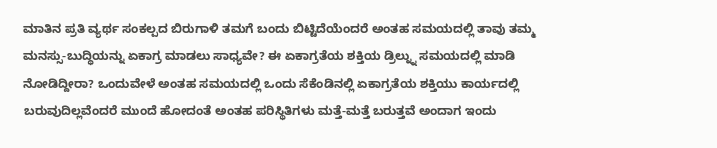ಮಾತಿನ ಪ್ರತಿ ವ್ಯರ್ಥ ಸಂಕಲ್ಪದ ಬಿರುಗಾಳಿ ತಮಗೆ ಬಂದು ಬಿಟ್ಟಿದೆಯೆಂದರೆ ಅಂತಹ ಸಮಯದಲ್ಲಿ ತಾವು ತಮ್ಮ ಮನಸ್ಸು-ಬುದ್ಧಿಯನ್ನು ಏಕಾಗ್ರ ಮಾಡಲು ಸಾಧ್ಯವೇ? ಈ ಏಕಾಗ್ರತೆಯ ಶಕ್ತಿಯ ಡ್ರಿಲ್ನ್ನು ಸಮಯದಲ್ಲಿ ಮಾಡಿ ನೋಡಿದ್ದೀರಾ? ಒಂದುವೇಳೆ ಅಂತಹ ಸಮಯದಲ್ಲಿ ಒಂದು ಸೆಕೆಂಡಿನಲ್ಲಿ ಏಕಾಗ್ರತೆಯ ಶಕ್ತಿಯು ಕಾರ್ಯದಲ್ಲಿ ಬರುವುದಿಲ್ಲವೆಂದರೆ ಮುಂದೆ ಹೋದಂತೆ ಅಂತಹ ಪರಿಸ್ಥಿತಿಗಳು ಮತ್ತೆ-ಮತ್ತೆ ಬರುತ್ತವೆ ಅಂದಾಗ ಇಂದು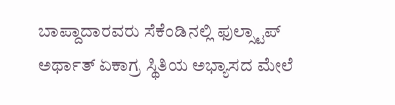ಬಾಪ್ದಾದಾರವರು ಸೆಕೆಂಡಿನಲ್ಲಿ ಫುಲ್ಸ್ಟಾಪ್ ಅರ್ಥಾತ್ ಏಕಾಗ್ರ ಸ್ಥಿತಿಯ ಅಭ್ಯಾಸದ ಮೇಲೆ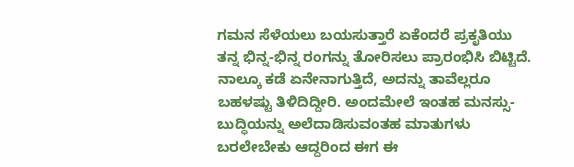ಗಮನ ಸೆಳೆಯಲು ಬಯಸುತ್ತಾರೆ ಏಕೆಂದರೆ ಪ್ರಕೃತಿಯು ತನ್ನ ಭಿನ್ನ-ಭಿನ್ನ ರಂಗನ್ನು ತೋರಿಸಲು ಪ್ರಾರಂಭಿಸಿ ಬಿಟ್ಟಿದೆ. ನಾಲ್ಕೂ ಕಡೆ ಏನೇನಾಗುತ್ತಿದೆ, ಅದನ್ನು ತಾವೆಲ್ಲರೂ ಬಹಳಷ್ಟು ತಿಳಿದಿದ್ದೀರಿ. ಅಂದಮೇಲೆ ಇಂತಹ ಮನಸ್ಸು-ಬುದ್ಧಿಯನ್ನು ಅಲೆದಾಡಿಸುವಂತಹ ಮಾತುಗಳು ಬರಲೇಬೇಕು ಆದ್ದರಿಂದ ಈಗ ಈ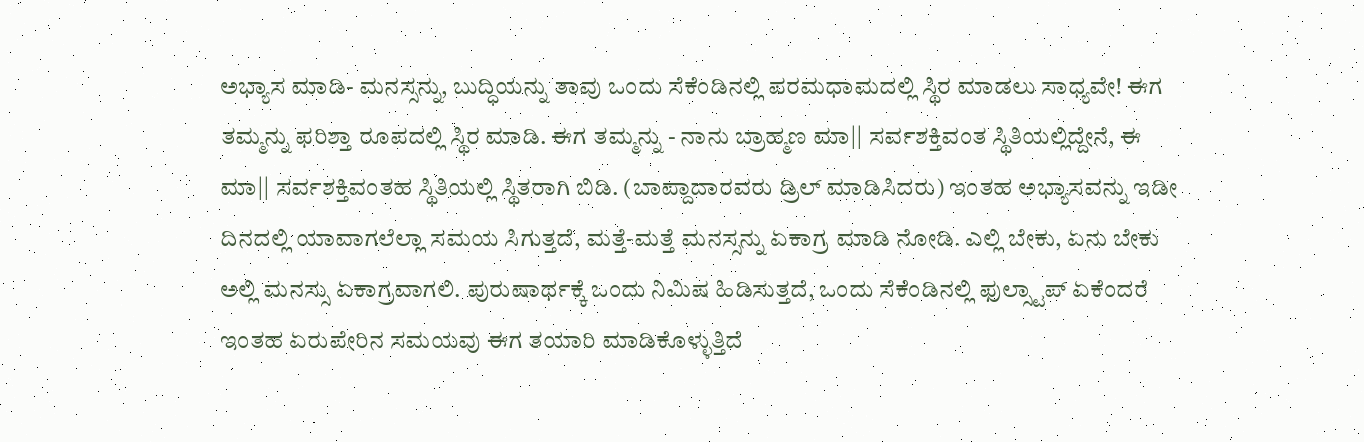ಅಭ್ಯಾಸ ಮಾಡಿ- ಮನಸ್ಸನ್ನು, ಬುದ್ಧಿಯನ್ನು ತಾವು ಒಂದು ಸೆಕೆಂಡಿನಲ್ಲಿ ಪರಮಧಾಮದಲ್ಲಿ ಸ್ಥಿರ ಮಾಡಲು ಸಾಧ್ಯವೇ! ಈಗ ತಮ್ಮನ್ನು ಫರಿಶ್ತಾ ರೂಪದಲ್ಲಿ ಸ್ಥಿರ ಮಾಡಿ. ಈಗ ತಮ್ಮನ್ನು - ನಾನು ಬ್ರಾಹ್ಮಣ ಮಾ|| ಸರ್ವಶಕ್ತಿವಂತ ಸ್ಥಿತಿಯಲ್ಲಿದ್ದೇನೆ, ಈ ಮಾ|| ಸರ್ವಶಕ್ತಿವಂತಹ ಸ್ಥಿತಿಯಲ್ಲಿ ಸ್ಥಿತರಾಗಿ ಬಿಡಿ. (ಬಾಪ್ದಾದಾರವರು ಡ್ರಿಲ್ ಮಾಡಿಸಿದರು) ಇಂತಹ ಅಭ್ಯಾಸವನ್ನು ಇಡೀ ದಿನದಲ್ಲಿ ಯಾವಾಗಲೆಲ್ಲಾ ಸಮಯ ಸಿಗುತ್ತದೆ, ಮತ್ತೆ-ಮತ್ತೆ ಮನಸ್ಸನ್ನು ಏಕಾಗ್ರ ಮಾಡಿ ನೋಡಿ. ಎಲ್ಲಿ ಬೇಕು, ಏನು ಬೇಕು ಅಲ್ಲಿ ಮನಸ್ಸು ಏಕಾಗ್ರವಾಗಲಿ. ಪುರುಷಾರ್ಥಕ್ಕೆ ಒಂದು ನಿಮಿಷ ಹಿಡಿಸುತ್ತದೆ, ಒಂದು ಸೆಕೆಂಡಿನಲ್ಲಿ ಫುಲ್ಸ್ಟಾಪ್ ಏಕೆಂದರೆ ಇಂತಹ ಏರುಪೇರಿನ ಸಮಯವು ಈಗ ತಯಾರಿ ಮಾಡಿಕೊಳ್ಳುತ್ತಿದೆ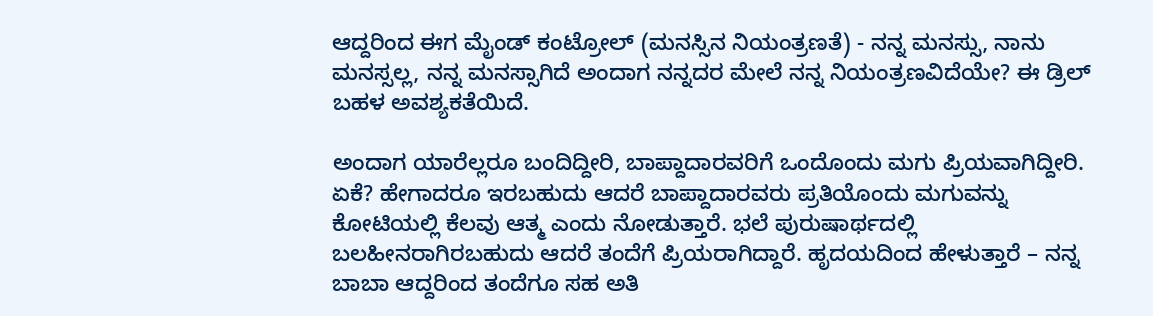ಆದ್ದರಿಂದ ಈಗ ಮೈಂಡ್ ಕಂಟ್ರೋಲ್ (ಮನಸ್ಸಿನ ನಿಯಂತ್ರಣತೆ) - ನನ್ನ ಮನಸ್ಸು, ನಾನು ಮನಸ್ಸಲ್ಲ, ನನ್ನ ಮನಸ್ಸಾಗಿದೆ ಅಂದಾಗ ನನ್ನದರ ಮೇಲೆ ನನ್ನ ನಿಯಂತ್ರಣವಿದೆಯೇ? ಈ ಡ್ರಿಲ್ ಬಹಳ ಅವಶ್ಯಕತೆಯಿದೆ.

ಅಂದಾಗ ಯಾರೆಲ್ಲರೂ ಬಂದಿದ್ದೀರಿ, ಬಾಪ್ದಾದಾರವರಿಗೆ ಒಂದೊಂದು ಮಗು ಪ್ರಿಯವಾಗಿದ್ದೀರಿ. ಏಕೆ? ಹೇಗಾದರೂ ಇರಬಹುದು ಆದರೆ ಬಾಪ್ದಾದಾರವರು ಪ್ರತಿಯೊಂದು ಮಗುವನ್ನು ಕೋಟಿಯಲ್ಲಿ ಕೆಲವು ಆತ್ಮ ಎಂದು ನೋಡುತ್ತಾರೆ. ಭಲೆ ಪುರುಷಾರ್ಥದಲ್ಲಿ ಬಲಹೀನರಾಗಿರಬಹುದು ಆದರೆ ತಂದೆಗೆ ಪ್ರಿಯರಾಗಿದ್ದಾರೆ. ಹೃದಯದಿಂದ ಹೇಳುತ್ತಾರೆ – ನನ್ನ ಬಾಬಾ ಆದ್ದರಿಂದ ತಂದೆಗೂ ಸಹ ಅತಿ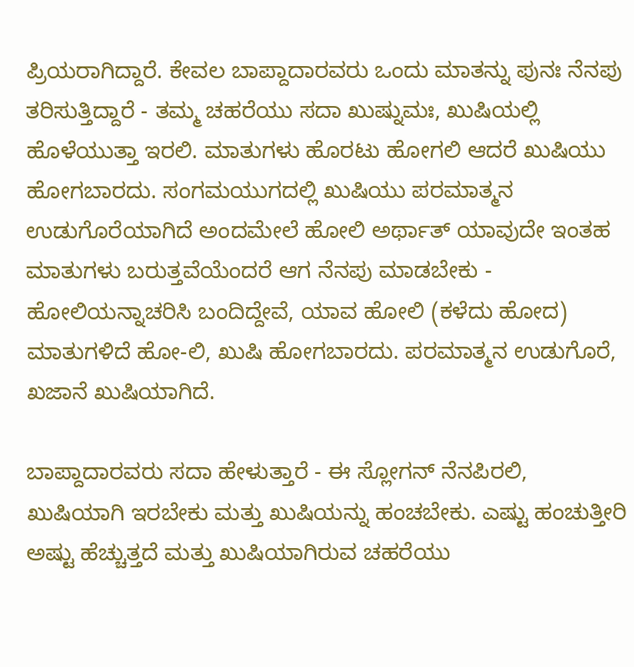ಪ್ರಿಯರಾಗಿದ್ದಾರೆ. ಕೇವಲ ಬಾಪ್ದಾದಾರವರು ಒಂದು ಮಾತನ್ನು ಪುನಃ ನೆನಪು ತರಿಸುತ್ತಿದ್ದಾರೆ - ತಮ್ಮ ಚಹರೆಯು ಸದಾ ಖುಷ್ನುಮಃ, ಖುಷಿಯಲ್ಲಿ ಹೊಳೆಯುತ್ತಾ ಇರಲಿ. ಮಾತುಗಳು ಹೊರಟು ಹೋಗಲಿ ಆದರೆ ಖುಷಿಯು ಹೋಗಬಾರದು. ಸಂಗಮಯುಗದಲ್ಲಿ ಖುಷಿಯು ಪರಮಾತ್ಮನ ಉಡುಗೊರೆಯಾಗಿದೆ ಅಂದಮೇಲೆ ಹೋಲಿ ಅರ್ಥಾತ್ ಯಾವುದೇ ಇಂತಹ ಮಾತುಗಳು ಬರುತ್ತವೆಯೆಂದರೆ ಆಗ ನೆನಪು ಮಾಡಬೇಕು - ಹೋಲಿಯನ್ನಾಚರಿಸಿ ಬಂದಿದ್ದೇವೆ, ಯಾವ ಹೋಲಿ (ಕಳೆದು ಹೋದ) ಮಾತುಗಳಿದೆ ಹೋ-ಲಿ, ಖುಷಿ ಹೋಗಬಾರದು. ಪರಮಾತ್ಮನ ಉಡುಗೊರೆ, ಖಜಾನೆ ಖುಷಿಯಾಗಿದೆ.

ಬಾಪ್ದಾದಾರವರು ಸದಾ ಹೇಳುತ್ತಾರೆ - ಈ ಸ್ಲೋಗನ್ ನೆನಪಿರಲಿ, ಖುಷಿಯಾಗಿ ಇರಬೇಕು ಮತ್ತು ಖುಷಿಯನ್ನು ಹಂಚಬೇಕು. ಎಷ್ಟು ಹಂಚುತ್ತೀರಿ ಅಷ್ಟು ಹೆಚ್ಚುತ್ತದೆ ಮತ್ತು ಖುಷಿಯಾಗಿರುವ ಚಹರೆಯು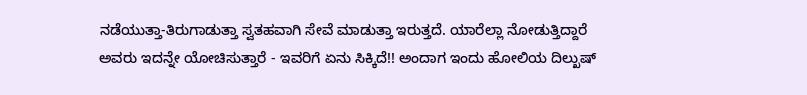ನಡೆಯುತ್ತಾ-ತಿರುಗಾಡುತ್ತಾ ಸ್ವತಹವಾಗಿ ಸೇವೆ ಮಾಡುತ್ತಾ ಇರುತ್ತದೆ. ಯಾರೆಲ್ಲಾ ನೋಡುತ್ತಿದ್ದಾರೆ ಅವರು ಇದನ್ನೇ ಯೋಚಿಸುತ್ತಾರೆ - ಇವರಿಗೆ ಏನು ಸಿಕ್ಕಿದೆ!! ಅಂದಾಗ ಇಂದು ಹೋಲಿಯ ದಿಲ್ಖುಷ್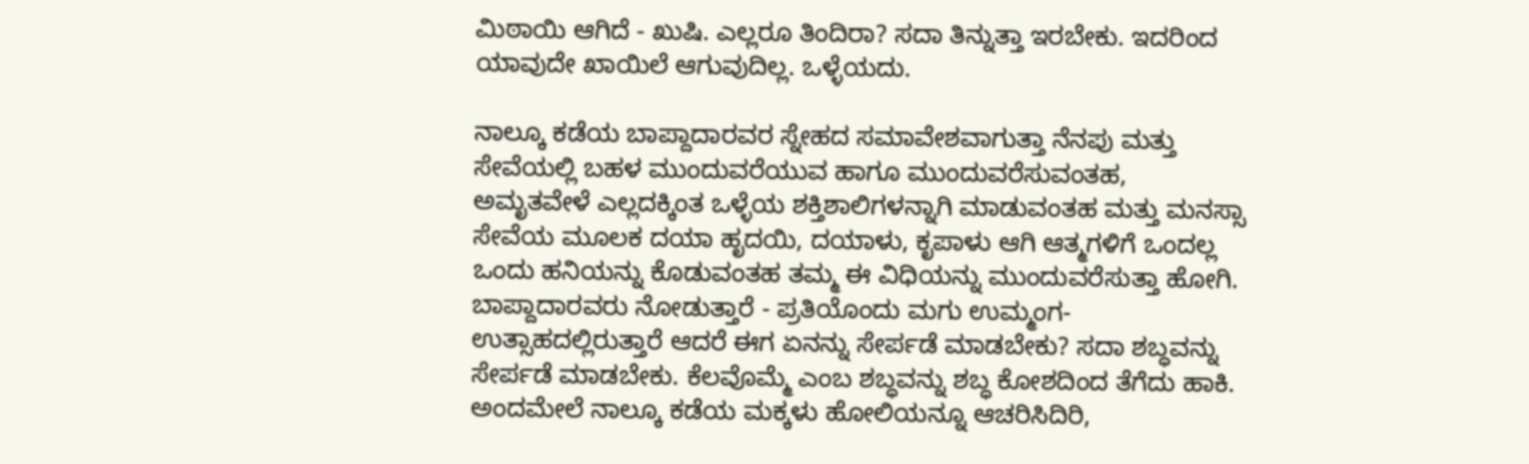ಮಿಠಾಯಿ ಆಗಿದೆ - ಖುಷಿ. ಎಲ್ಲರೂ ತಿಂದಿರಾ? ಸದಾ ತಿನ್ನುತ್ತಾ ಇರಬೇಕು. ಇದರಿಂದ ಯಾವುದೇ ಖಾಯಿಲೆ ಆಗುವುದಿಲ್ಲ. ಒಳ್ಳೆಯದು.

ನಾಲ್ಕೂ ಕಡೆಯ ಬಾಪ್ದಾದಾರವರ ಸ್ನೇಹದ ಸಮಾವೇಶವಾಗುತ್ತಾ ನೆನಪು ಮತ್ತು ಸೇವೆಯಲ್ಲಿ ಬಹಳ ಮುಂದುವರೆಯುವ ಹಾಗೂ ಮುಂದುವರೆಸುವಂತಹ, ಅಮೃತವೇಳೆ ಎಲ್ಲದಕ್ಕಿಂತ ಒಳ್ಳೆಯ ಶಕ್ತಿಶಾಲಿಗಳನ್ನಾಗಿ ಮಾಡುವಂತಹ ಮತ್ತು ಮನಸ್ಸಾ ಸೇವೆಯ ಮೂಲಕ ದಯಾ ಹೃದಯಿ, ದಯಾಳು, ಕೃಪಾಳು ಆಗಿ ಆತ್ಮಗಳಿಗೆ ಒಂದಲ್ಲ ಒಂದು ಹನಿಯನ್ನು ಕೊಡುವಂತಹ ತಮ್ಮ ಈ ವಿಧಿಯನ್ನು ಮುಂದುವರೆಸುತ್ತಾ ಹೋಗಿ. ಬಾಪ್ದಾದಾರವರು ನೋಡುತ್ತಾರೆ - ಪ್ರತಿಯೊಂದು ಮಗು ಉಮ್ಮಂಗ-ಉತ್ಸಾಹದಲ್ಲಿರುತ್ತಾರೆ ಆದರೆ ಈಗ ಏನನ್ನು ಸೇರ್ಪಡೆ ಮಾಡಬೇಕು? ಸದಾ ಶಬ್ಧವನ್ನು ಸೇರ್ಪಡೆ ಮಾಡಬೇಕು. ಕೆಲವೊಮ್ಮೆ ಎಂಬ ಶಬ್ಧವನ್ನು ಶಬ್ಧ ಕೋಶದಿಂದ ತೆಗೆದು ಹಾಕಿ. ಅಂದಮೇಲೆ ನಾಲ್ಕೂ ಕಡೆಯ ಮಕ್ಕಳು ಹೋಲಿಯನ್ನೂ ಆಚರಿಸಿದಿರಿ,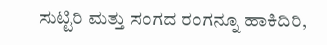ಸುಟ್ಟಿರಿ ಮತ್ತು ಸಂಗದ ರಂಗನ್ನೂ ಹಾಕಿದಿರಿ,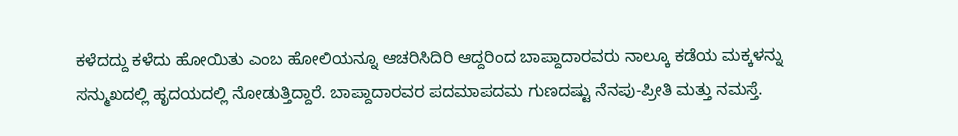ಕಳೆದದ್ದು ಕಳೆದು ಹೋಯಿತು ಎಂಬ ಹೋಲಿಯನ್ನೂ ಆಚರಿಸಿದಿರಿ ಆದ್ದರಿಂದ ಬಾಪ್ದಾದಾರವರು ನಾಲ್ಕೂ ಕಡೆಯ ಮಕ್ಕಳನ್ನು ಸನ್ಮುಖದಲ್ಲಿ ಹೃದಯದಲ್ಲಿ ನೋಡುತ್ತಿದ್ದಾರೆ. ಬಾಪ್ದಾದಾರವರ ಪದಮಾಪದಮ ಗುಣದಷ್ಟು ನೆನಪು-ಪ್ರೀತಿ ಮತ್ತು ನಮಸ್ತೆ.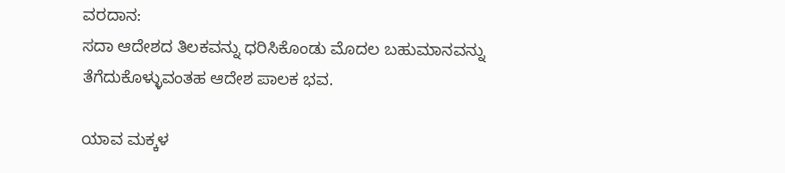ವರದಾನ:
ಸದಾ ಆದೇಶದ ತಿಲಕವನ್ನು ಧರಿಸಿಕೊಂಡು ಮೊದಲ ಬಹುಮಾನವನ್ನು ತೆಗೆದುಕೊಳ್ಳುವಂತಹ ಆದೇಶ ಪಾಲಕ ಭವ.

ಯಾವ ಮಕ್ಕಳ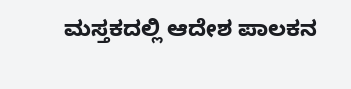ಮಸ್ತಕದಲ್ಲಿ ಆದೇಶ ಪಾಲಕನ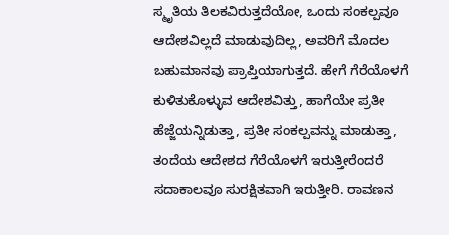ಸ್ಮೃತಿಯ ತಿಲಕವಿರುತ್ತದೆಯೋ, ಒಂದು ಸಂಕಲ್ಪವೂ ಆದೇಶವಿಲ್ಲದೆ ಮಾಡುವುದಿಲ್ಲ, ಅವರಿಗೆ ಮೊದಲ ಬಹುಮಾನವು ಪ್ರಾಪ್ತಿಯಾಗುತ್ತದೆ. ಹೇಗೆ ಗೆರೆಯೊಳಗೆ ಕುಳಿತುಕೊಳ್ಳುವ ಆದೇಶವಿತ್ತು, ಹಾಗೆಯೇ ಪ್ರತೀ ಹೆಜ್ಜೆಯನ್ನಿಡುತ್ತಾ, ಪ್ರತೀ ಸಂಕಲ್ಪವನ್ನು ಮಾಡುತ್ತಾ, ತಂದೆಯ ಆದೇಶದ ಗೆರೆಯೊಳಗೆ ಇರುತ್ತೀರೆಂದರೆ ಸದಾಕಾಲವೂ ಸುರಕ್ಷಿತವಾಗಿ ಇರುತ್ತೀರಿ. ರಾವಣನ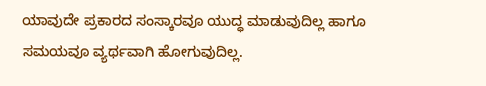ಯಾವುದೇ ಪ್ರಕಾರದ ಸಂಸ್ಕಾರವೂ ಯುದ್ಧ ಮಾಡುವುದಿಲ್ಲ ಹಾಗೂ ಸಮಯವೂ ವ್ಯರ್ಥವಾಗಿ ಹೋಗುವುದಿಲ್ಲ.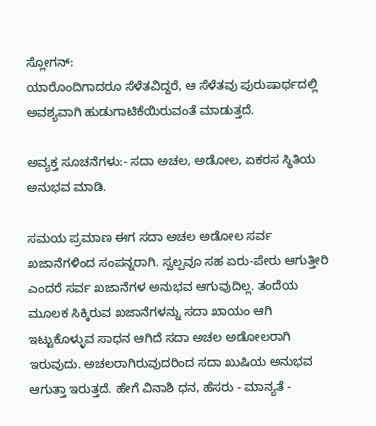ಸ್ಲೋಗನ್:
ಯಾರೊಂದಿಗಾದರೂ ಸೆಳೆತವಿದ್ದರೆ, ಆ ಸೆಳೆತವು ಪುರುಷಾರ್ಥದಲ್ಲಿ ಅವಶ್ಯವಾಗಿ ಹುಡುಗಾಟಿಕೆಯಿರುವಂತೆ ಮಾಡುತ್ತದೆ.

ಅವ್ಯಕ್ತ ಸೂಚನೆಗಳು:- ಸದಾ ಅಚಲ, ಅಡೋಲ, ಏಕರಸ ಸ್ಥಿತಿಯ ಅನುಭವ ಮಾಡಿ.

ಸಮಯ ಪ್ರಮಾಣ ಈಗ ಸದಾ ಅಚಲ ಅಡೋಲ ಸರ್ವ ಖಜಾನೆಗಳಿಂದ ಸಂಪನ್ನರಾಗಿ. ಸ್ವಲ್ಪವೂ ಸಹ ಏರು-ಪೇರು ಆಗುತ್ತೀರಿ ಎಂದರೆ ಸರ್ವ ಖಜಾನೆಗಳ ಅನುಭವ ಆಗುವುದಿಲ್ಲ. ತಂದೆಯ ಮೂಲಕ ಸಿಕ್ಕಿರುವ ಖಜಾನೆಗಳನ್ನು ಸದಾ ಖಾಯಂ ಆಗಿ ಇಟ್ಟುಕೊಳ್ಳುವ ಸಾಧನ ಆಗಿದೆ ಸದಾ ಅಚಲ ಅಡೋಲರಾಗಿ ಇರುವುದು. ಅಚಲರಾಗಿರುವುದರಿಂದ ಸದಾ ಖುಷಿಯ ಅನುಭವ ಆಗುತ್ತಾ ಇರುತ್ತದೆ. ಹೇಗೆ ವಿನಾಶಿ ಧನ, ಹೆಸರು - ಮಾನ್ಯತೆ -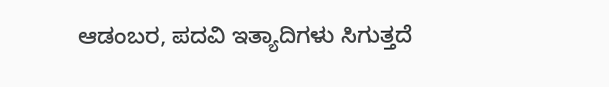ಆಡಂಬರ, ಪದವಿ ಇತ್ಯಾದಿಗಳು ಸಿಗುತ್ತದೆ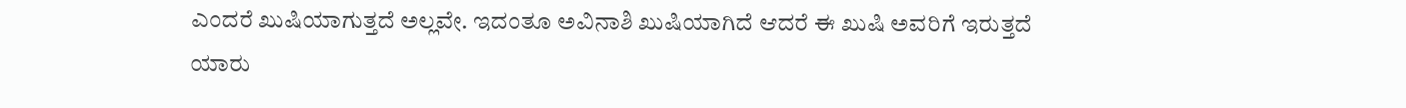ಎಂದರೆ ಖುಷಿಯಾಗುತ್ತದೆ ಅಲ್ಲವೇ. ಇದಂತೂ ಅವಿನಾಶಿ ಖುಷಿಯಾಗಿದೆ ಆದರೆ ಈ ಖುಷಿ ಅವರಿಗೆ ಇರುತ್ತದೆ ಯಾರು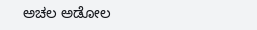ಅಚಲ ಅಡೋಲ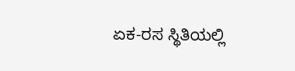ಏಕ-ರಸ ಸ್ಥಿತಿಯಲ್ಲಿ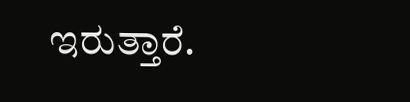ಇರುತ್ತಾರೆ.